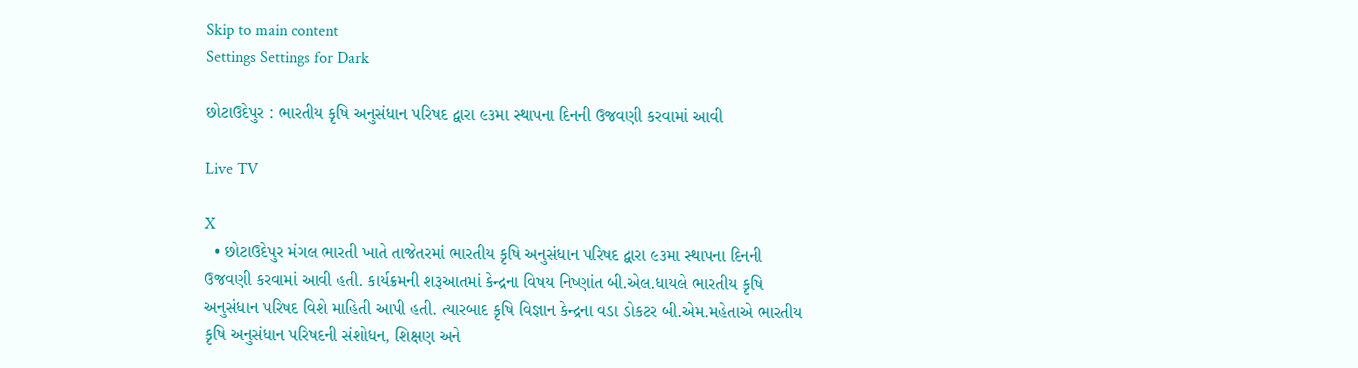Skip to main content
Settings Settings for Dark

છોટાઉદેપુર : ભારતીય કૃષિ અનુસંધાન પરિષદ દ્વારા ૯૩મા સ્થાપના દિનની ઉજવણી કરવામાં આવી

Live TV

X
  • છોટાઉદેપુર મંગલ ભારતી ખાતે તાજેતરમાં ભારતીય કૃષિ અનુસંધાન પરિષદ દ્વારા ૯૩મા સ્થાપના દિનની ઉજવણી કરવામાં આવી હતી. કાર્યક્રમની શરૂઆતમાં કેન્દ્રના વિષય નિષ્ણાંત બી.એલ.ધાયલે ભારતીય કૃષિ અનુસંધાન પરિષદ વિશે માહિતી આપી હતી. ત્યારબાદ કૃષિ વિજ્ઞાન કેન્દ્રના વડા ડોકટર બી.એમ.મહેતાએ ભારતીય કૃષિ અનુસંધાન પરિષદની સંશોધન, શિક્ષણ અને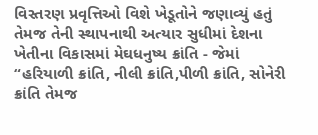વિસ્તરણ પ્રવૃત્તિઓ વિશે ખેડૂતોને જણાવ્યું હતું તેમજ તેની સ્થાપનાથી અત્યાર સુધીમાં દેશના ખેતીના વિકાસમાં મેઘધનુષ્ય ક્રાંતિ - જેમાં “હરિયાળી ક્રાંતિ, નીલી ક્રાંતિ,પીળી ક્રાંતિ, સોનેરી ક્રાંતિ તેમજ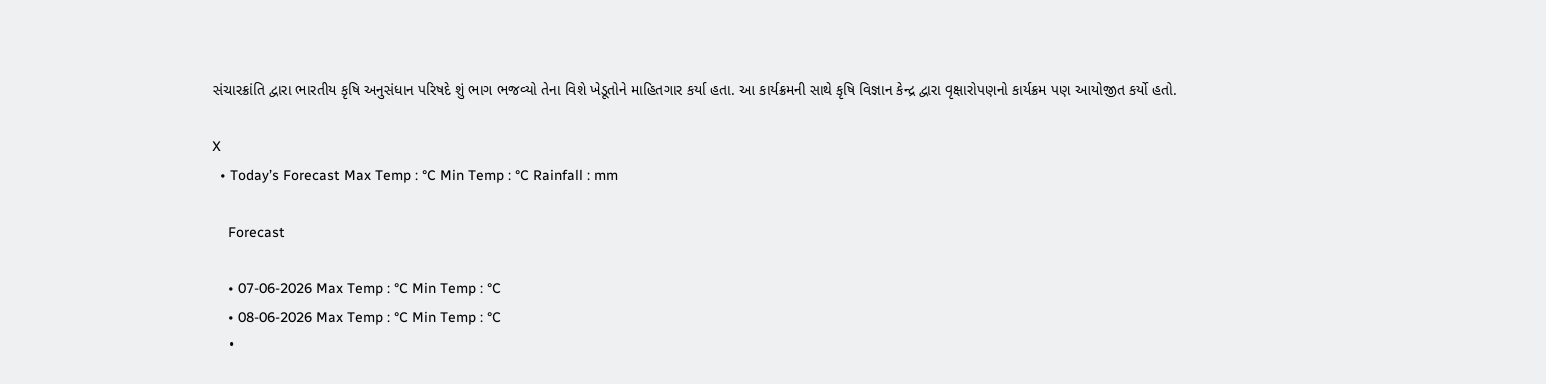સંચારક્રાંતિ દ્વારા ભારતીય કૃષિ અનુસંધાન પરિષદે શું ભાગ ભજવ્યો તેના વિશે ખેડૂતોને માહિતગાર કર્યા હતા. આ કાર્યક્રમની સાથે કૃષિ વિજ્ઞાન કેન્દ્ર દ્વારા વૃક્ષારોપણનો કાર્યક્રમ પણ આયોજીત કર્યો હતો.

X
  • Today’s Forecast Max Temp : °C Min Temp : °C Rainfall : mm

    Forecast

    • 07-06-2026 Max Temp : °C Min Temp : °C
    • 08-06-2026 Max Temp : °C Min Temp : °C
    •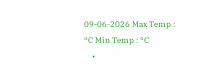09-06-2026 Max Temp : °C Min Temp : °C
    •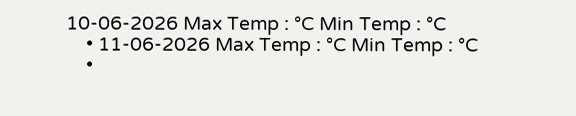10-06-2026 Max Temp : °C Min Temp : °C
    • 11-06-2026 Max Temp : °C Min Temp : °C
    •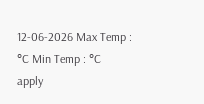12-06-2026 Max Temp : °C Min Temp : °C
apply